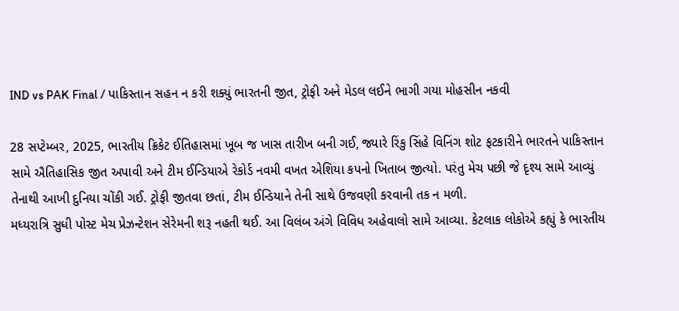IND vs PAK Final / પાકિસ્તાન સહન ન કરી શક્યું ભારતની જીત, ટ્રોફી અને મેડલ લઈને ભાગી ગયા મોહસીન નકવી

28 સપ્ટેમ્બર, 2025, ભારતીય ક્રિકેટ ઈતિહાસમાં ખૂબ જ ખાસ તારીખ બની ગઈ, જ્યારે રિંકુ સિંહે વિનિંગ શોટ ફટકારીને ભારતને પાકિસ્તાન સામે ઐતિહાસિક જીત અપાવી અને ટીમ ઈન્ડિયાએ રેકોર્ડ નવમી વખત એશિયા કપનો ખિતાબ જીત્યો. પરંતુ મેચ પછી જે દૃશ્ય સામે આવ્યું તેનાથી આખી દુનિયા ચોંકી ગઈ. ટ્રોફી જીતવા છતાં, ટીમ ઈન્ડિયાને તેની સાથે ઉજવણી કરવાની તક ન મળી.
મધ્યરાત્રિ સુધી પોસ્ટ મેચ પ્રેઝન્ટેશન સેરેમની શરૂ નહતી થઈ. આ વિલંબ અંગે વિવિધ અહેવાલો સામે આવ્યા. કેટલાક લોકોએ કહ્યું કે ભારતીય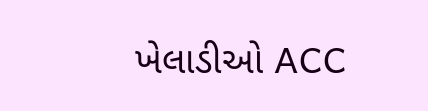ખેલાડીઓ ACC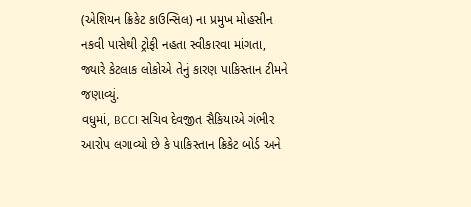(એશિયન ક્રિકેટ કાઉન્સિલ) ના પ્રમુખ મોહસીન નકવી પાસેથી ટ્રોફી નહતા સ્વીકારવા માંગતા, જ્યારે કેટલાક લોકોએ તેનું કારણ પાકિસ્તાન ટીમને જણાવ્યું.
વધુમાં, BCCI સચિવ દેવજીત સૈકિયાએ ગંભીર આરોપ લગાવ્યો છે કે પાકિસ્તાન ક્રિકેટ બોર્ડ અને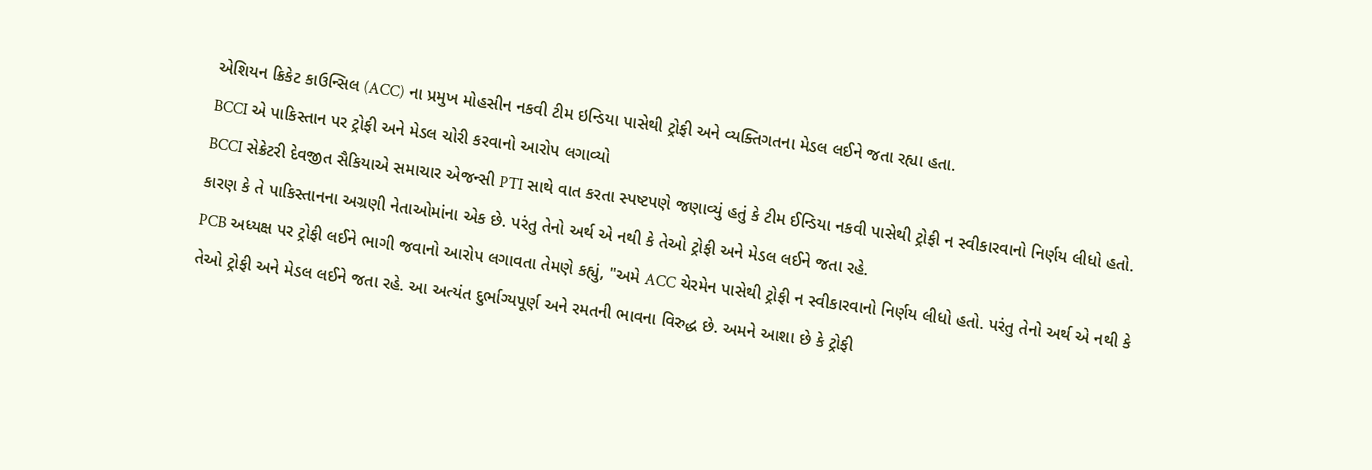એશિયન ક્રિકેટ કાઉન્સિલ (ACC) ના પ્રમુખ મોહસીન નકવી ટીમ ઇન્ડિયા પાસેથી ટ્રોફી અને વ્યક્તિગતના મેડલ લઈને જતા રહ્યા હતા.
BCCI એ પાકિસ્તાન પર ટ્રોફી અને મેડલ ચોરી કરવાનો આરોપ લગાવ્યો
BCCI સેક્રેટરી દેવજીત સૈકિયાએ સમાચાર એજન્સી PTI સાથે વાત કરતા સ્પષ્ટપણે જણાવ્યું હતું કે ટીમ ઈન્ડિયા નકવી પાસેથી ટ્રોફી ન સ્વીકારવાનો નિર્ણય લીધો હતો. કારણ કે તે પાકિસ્તાનના અગ્રણી નેતાઓમાંના એક છે. પરંતુ તેનો અર્થ એ નથી કે તેઓ ટ્રોફી અને મેડલ લઈને જતા રહે.
PCB અધ્યક્ષ પર ટ્રોફી લઈને ભાગી જવાનો આરોપ લગાવતા તેમણે કહ્યું, "અમે ACC ચેરમેન પાસેથી ટ્રોફી ન સ્વીકારવાનો નિર્ણય લીધો હતો. પરંતુ તેનો અર્થ એ નથી કે તેઓ ટ્રોફી અને મેડલ લઈને જતા રહે. આ અત્યંત દુર્ભાગ્યપૂર્ણ અને રમતની ભાવના વિરુદ્ધ છે. અમને આશા છે કે ટ્રોફી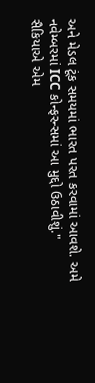અને મેડલ ટૂંક સમયમાં ભારત પરત કરવામાં આવશે. અમે નવેમ્બરમાં ICC કોન્ફરન્સમાં આ મુદ્દો ઉઠાવીશું."
સૈકિયાએ એમ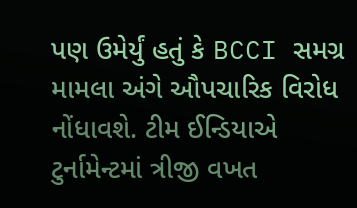પણ ઉમેર્યું હતું કે BCCI સમગ્ર મામલા અંગે ઔપચારિક વિરોધ નોંધાવશે. ટીમ ઈન્ડિયાએ ટુર્નામેન્ટમાં ત્રીજી વખત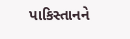પાકિસ્તાનને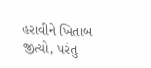હરાવીને ખિતાબ જીત્યો, પરંતુ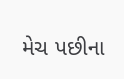મેચ પછીના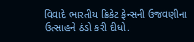વિવાદે ભારતીય ક્રિકેટ ફેન્સની ઉજવણીના ઉત્સાહને ઠંડો કરી દીધો.